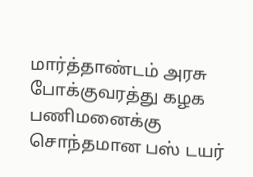மார்த்தாண்டம் அரசு போக்குவரத்து கழக பணிமனைக்கு சொந்தமான பஸ் டயர்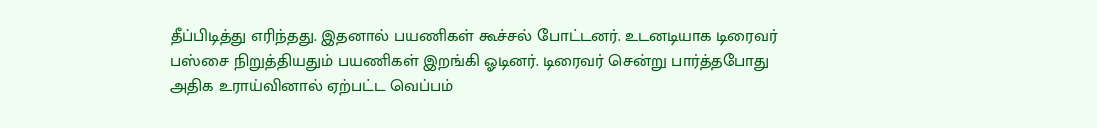தீப்பிடித்து எரிந்தது. இதனால் பயணிகள் கூச்சல் போட்டனர். உடனடியாக டிரைவர் பஸ்சை நிறுத்தியதும் பயணிகள் இறங்கி ஓடினர். டிரைவர் சென்று பார்த்தபோது அதிக உராய்வினால் ஏற்பட்ட வெப்பம்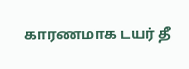காரணமாக டயர் தீ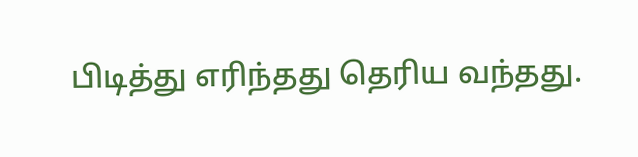பிடித்து எரிந்தது தெரிய வந்தது.